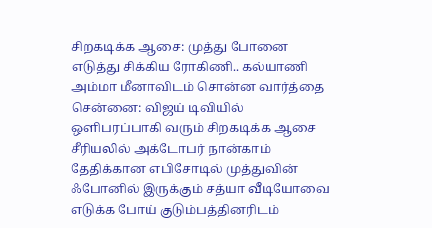சிறகடிக்க ஆசை: முத்து போனை எடுத்து சிக்கிய ரோகிணி.. கல்யாணி அம்மா மீனாவிடம் சொன்ன வார்த்தை
சென்னை: விஜய் டிவியில் ஒளிபரப்பாகி வரும் சிறகடிக்க ஆசை சீரியலில் அக்டோபர் நான்காம் தேதிக்கான எபிசோடில் முத்துவின் ஃபோனில் இருக்கும் சத்யா வீடியோவை எடுக்க போய் குடும்பத்தினரிடம்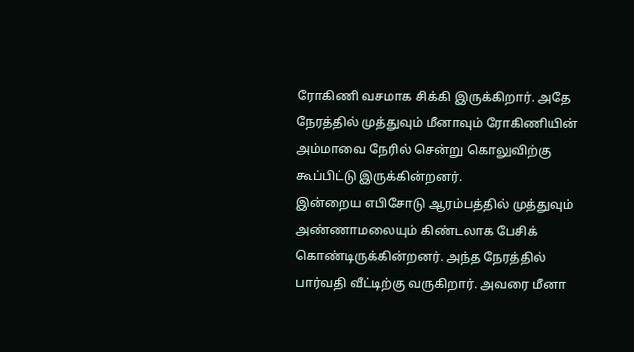ரோகிணி வசமாக சிக்கி இருக்கிறார். அதே நேரத்தில் முத்துவும் மீனாவும் ரோகிணியின் அம்மாவை நேரில் சென்று கொலுவிற்கு கூப்பிட்டு இருக்கின்றனர்.
இன்றைய எபிசோடு ஆரம்பத்தில் முத்துவும் அண்ணாமலையும் கிண்டலாக பேசிக் கொண்டிருக்கின்றனர். அந்த நேரத்தில் பார்வதி வீட்டிற்கு வருகிறார். அவரை மீனா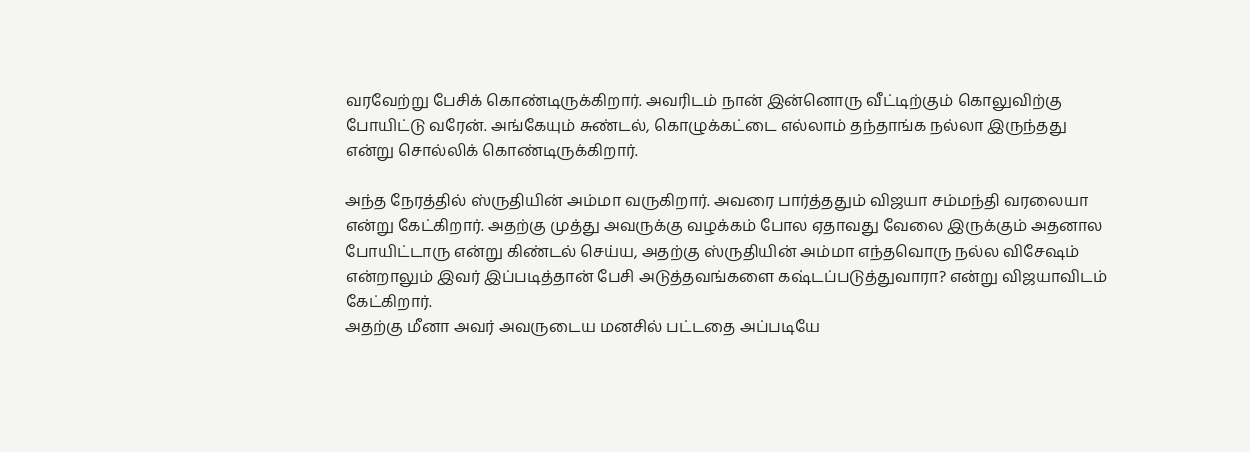வரவேற்று பேசிக் கொண்டிருக்கிறார். அவரிடம் நான் இன்னொரு வீட்டிற்கும் கொலுவிற்கு போயிட்டு வரேன். அங்கேயும் சுண்டல், கொழுக்கட்டை எல்லாம் தந்தாங்க நல்லா இருந்தது என்று சொல்லிக் கொண்டிருக்கிறார்.

அந்த நேரத்தில் ஸ்ருதியின் அம்மா வருகிறார். அவரை பார்த்ததும் விஜயா சம்மந்தி வரலையா என்று கேட்கிறார். அதற்கு முத்து அவருக்கு வழக்கம் போல ஏதாவது வேலை இருக்கும் அதனால போயிட்டாரு என்று கிண்டல் செய்ய, அதற்கு ஸ்ருதியின் அம்மா எந்தவொரு நல்ல விசேஷம் என்றாலும் இவர் இப்படித்தான் பேசி அடுத்தவங்களை கஷ்டப்படுத்துவாரா? என்று விஜயாவிடம் கேட்கிறார்.
அதற்கு மீனா அவர் அவருடைய மனசில் பட்டதை அப்படியே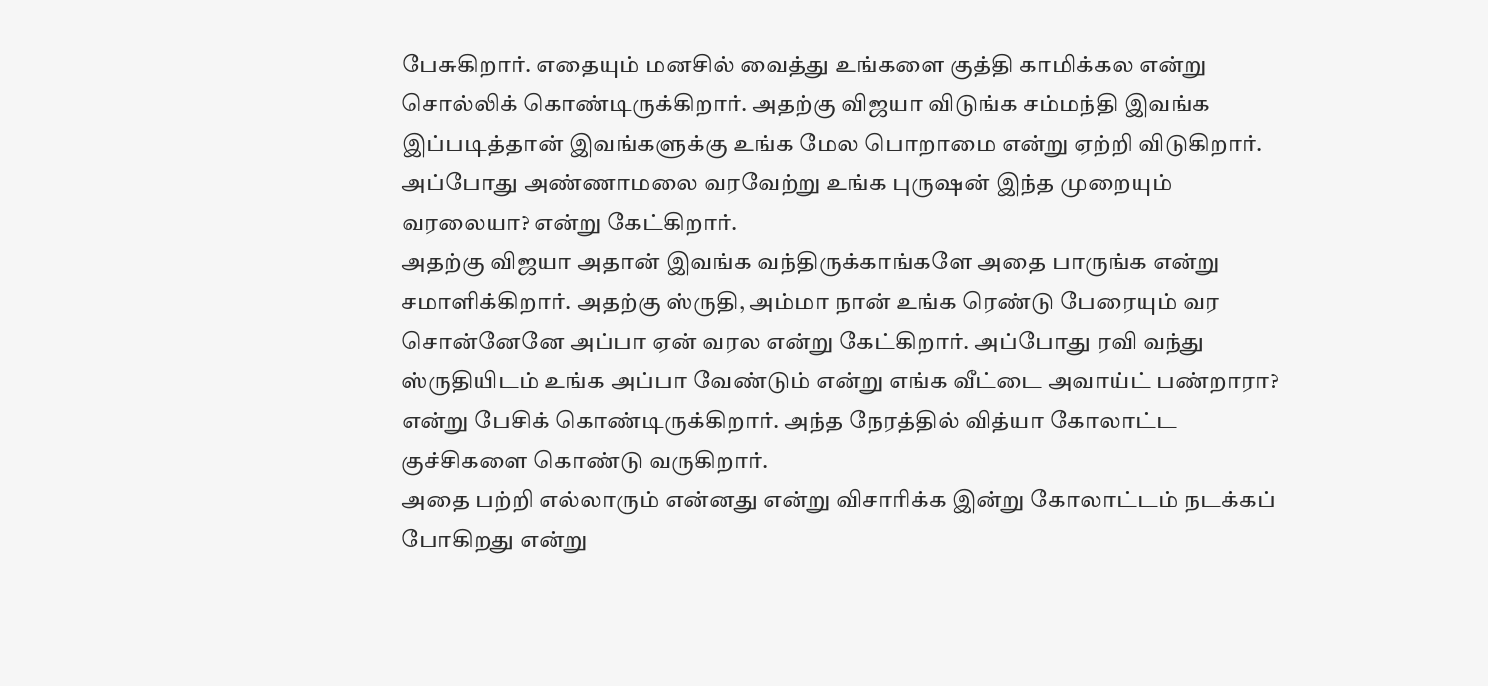பேசுகிறார். எதையும் மனசில் வைத்து உங்களை குத்தி காமிக்கல என்று சொல்லிக் கொண்டிருக்கிறார். அதற்கு விஜயா விடுங்க சம்மந்தி இவங்க இப்படித்தான் இவங்களுக்கு உங்க மேல பொறாமை என்று ஏற்றி விடுகிறார். அப்போது அண்ணாமலை வரவேற்று உங்க புருஷன் இந்த முறையும் வரலையா? என்று கேட்கிறார்.
அதற்கு விஜயா அதான் இவங்க வந்திருக்காங்களே அதை பாருங்க என்று சமாளிக்கிறார். அதற்கு ஸ்ருதி, அம்மா நான் உங்க ரெண்டு பேரையும் வர சொன்னேனே அப்பா ஏன் வரல என்று கேட்கிறார். அப்போது ரவி வந்து ஸ்ருதியிடம் உங்க அப்பா வேண்டும் என்று எங்க வீட்டை அவாய்ட் பண்றாரா? என்று பேசிக் கொண்டிருக்கிறார். அந்த நேரத்தில் வித்யா கோலாட்ட குச்சிகளை கொண்டு வருகிறார்.
அதை பற்றி எல்லாரும் என்னது என்று விசாரிக்க இன்று கோலாட்டம் நடக்கப் போகிறது என்று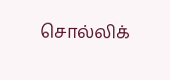சொல்லிக்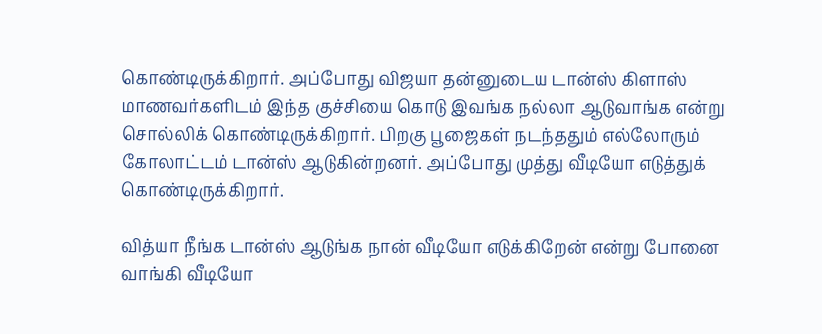கொண்டிருக்கிறார். அப்போது விஜயா தன்னுடைய டான்ஸ் கிளாஸ் மாணவர்களிடம் இந்த குச்சியை கொடு இவங்க நல்லா ஆடுவாங்க என்று சொல்லிக் கொண்டிருக்கிறார். பிறகு பூஜைகள் நடந்ததும் எல்லோரும் கோலாட்டம் டான்ஸ் ஆடுகின்றனர். அப்போது முத்து வீடியோ எடுத்துக் கொண்டிருக்கிறார்.

வித்யா நீங்க டான்ஸ் ஆடுங்க நான் வீடியோ எடுக்கிறேன் என்று போனை வாங்கி வீடியோ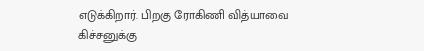எடுக்கிறார். பிறகு ரோகிணி வித்யாவை கிச்சனுக்கு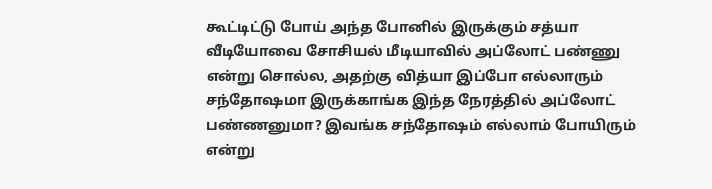கூட்டிட்டு போய் அந்த போனில் இருக்கும் சத்யா வீடியோவை சோசியல் மீடியாவில் அப்லோட் பண்ணு என்று சொல்ல, அதற்கு வித்யா இப்போ எல்லாரும் சந்தோஷமா இருக்காங்க இந்த நேரத்தில் அப்லோட் பண்ணனுமா? இவங்க சந்தோஷம் எல்லாம் போயிரும் என்று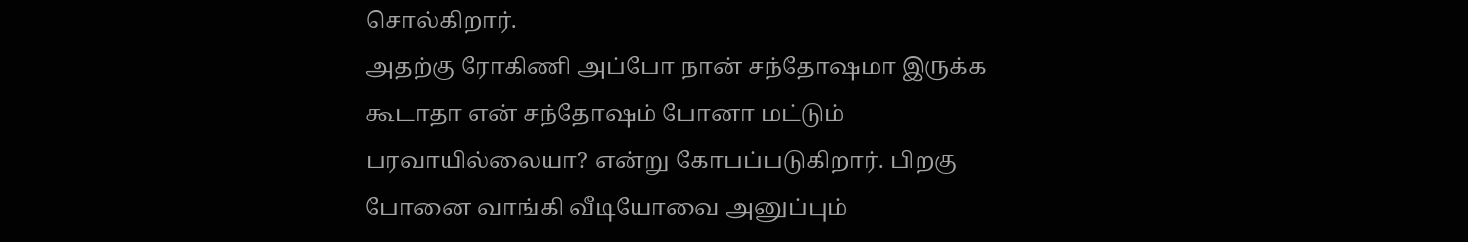சொல்கிறார்.
அதற்கு ரோகிணி அப்போ நான் சந்தோஷமா இருக்க கூடாதா என் சந்தோஷம் போனா மட்டும் பரவாயில்லையா? என்று கோபப்படுகிறார். பிறகு போனை வாங்கி வீடியோவை அனுப்பும்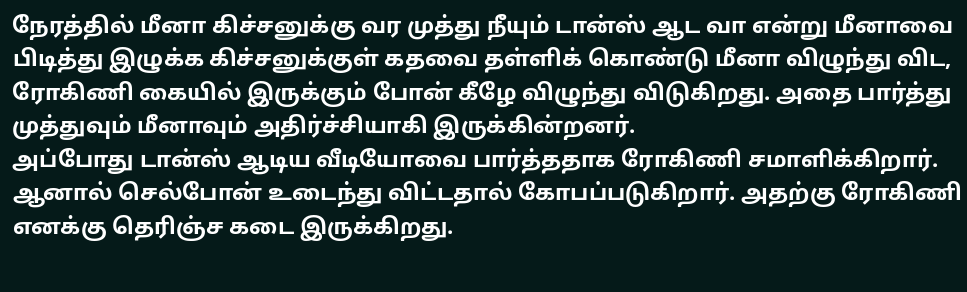நேரத்தில் மீனா கிச்சனுக்கு வர முத்து நீயும் டான்ஸ் ஆட வா என்று மீனாவை பிடித்து இழுக்க கிச்சனுக்குள் கதவை தள்ளிக் கொண்டு மீனா விழுந்து விட, ரோகிணி கையில் இருக்கும் போன் கீழே விழுந்து விடுகிறது. அதை பார்த்து முத்துவும் மீனாவும் அதிர்ச்சியாகி இருக்கின்றனர்.
அப்போது டான்ஸ் ஆடிய வீடியோவை பார்த்ததாக ரோகிணி சமாளிக்கிறார். ஆனால் செல்போன் உடைந்து விட்டதால் கோபப்படுகிறார். அதற்கு ரோகிணி எனக்கு தெரிஞ்ச கடை இருக்கிறது.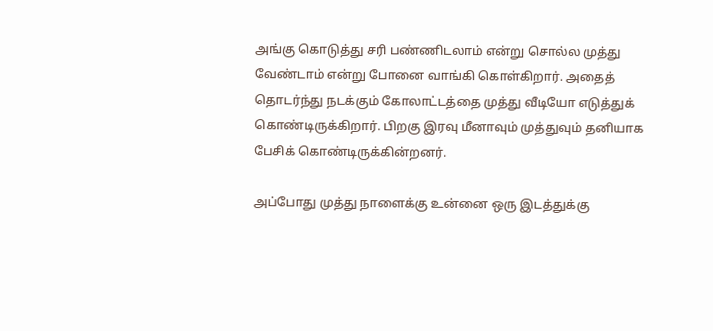அங்கு கொடுத்து சரி பண்ணிடலாம் என்று சொல்ல முத்து வேண்டாம் என்று போனை வாங்கி கொள்கிறார். அதைத் தொடர்ந்து நடக்கும் கோலாட்டத்தை முத்து வீடியோ எடுத்துக் கொண்டிருக்கிறார். பிறகு இரவு மீனாவும் முத்துவும் தனியாக பேசிக் கொண்டிருக்கின்றனர்.

அப்போது முத்து நாளைக்கு உன்னை ஒரு இடத்துக்கு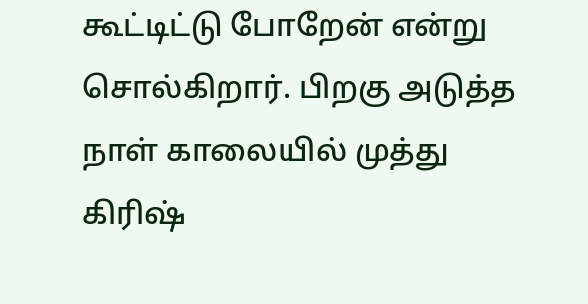கூட்டிட்டு போறேன் என்று சொல்கிறார். பிறகு அடுத்த நாள் காலையில் முத்து கிரிஷ்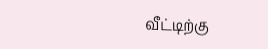வீட்டிற்கு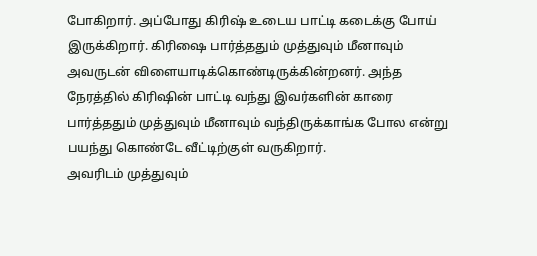போகிறார். அப்போது கிரிஷ் உடைய பாட்டி கடைக்கு போய் இருக்கிறார். கிரிஷை பார்த்ததும் முத்துவும் மீனாவும் அவருடன் விளையாடிக்கொண்டிருக்கின்றனர். அந்த நேரத்தில் கிரிஷின் பாட்டி வந்து இவர்களின் காரை பார்த்ததும் முத்துவும் மீனாவும் வந்திருக்காங்க போல என்று பயந்து கொண்டே வீட்டிற்குள் வருகிறார்.
அவரிடம் முத்துவும்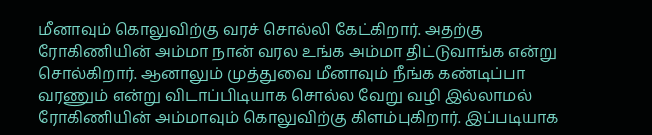மீனாவும் கொலுவிற்கு வரச் சொல்லி கேட்கிறார். அதற்கு ரோகிணியின் அம்மா நான் வரல உங்க அம்மா திட்டுவாங்க என்று சொல்கிறார். ஆனாலும் முத்துவை மீனாவும் நீங்க கண்டிப்பா வரணும் என்று விடாப்பிடியாக சொல்ல வேறு வழி இல்லாமல் ரோகிணியின் அம்மாவும் கொலுவிற்கு கிளம்புகிறார். இப்படியாக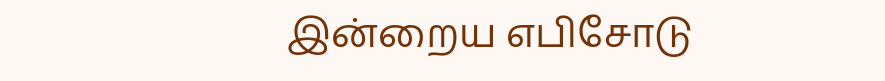இன்றைய எபிசோடு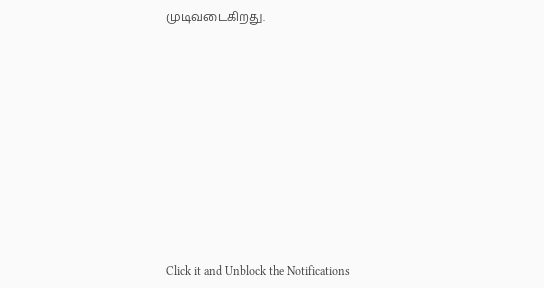முடிவடைகிறது.












Click it and Unblock the Notifications